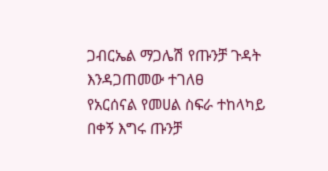ጋብርኤል ማጋሌሽ የጡንቻ ጉዳት እንዳጋጠመው ተገለፀ
የአርሰናል የመሀል ስፍራ ተከላካይ በቀኝ እግሩ ጡንቻ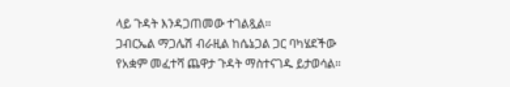ላይ ጉዳት እንዳጋጠመው ተገልጿል።
ጋብርኤል ማጋሌሽ ብራዚል ከሴኔጋል ጋር ባካሄደችው የአቋም መፈተሻ ጨዋታ ጉዳት ማስተናገዱ ይታወሳል።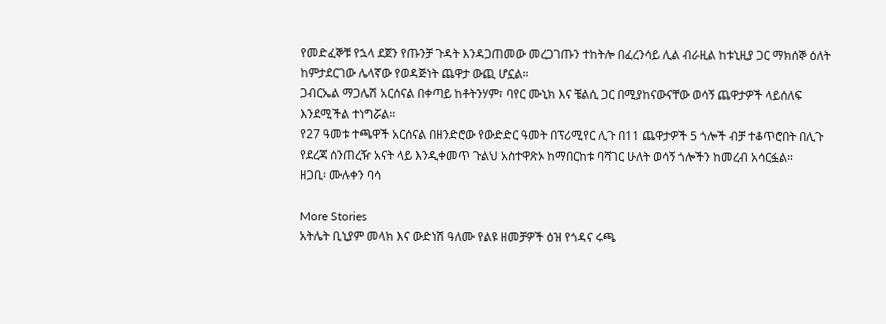የመድፈኞቹ የኋላ ደጀን የጡንቻ ጉዳት እንዳጋጠመው መረጋገጡን ተከትሎ በፈረንሳይ ሊል ብራዚል ከቱኒዚያ ጋር ማክሰኞ ዕለት ከምታደርገው ሌላኛው የወዳጅነት ጨዋታ ውጪ ሆኗል።
ጋብርኤል ማጋሌሽ አርሰናል በቀጣይ ከቶትንሃም፣ ባየር ሙኒክ እና ቼልሲ ጋር በሚያከናውናቸው ወሳኝ ጨዋታዎች ላይሰለፍ እንደሚችል ተነግሯል።
የ27 ዓመቱ ተጫዋች አርሰናል በዘንድሮው የውድድር ዓመት በፕሪሚየር ሊጉ በ11 ጨዋታዎች 5 ጎሎች ብቻ ተቆጥሮበት በሊጉ የደረጃ ሰንጠረዥ አናት ላይ እንዲቀመጥ ጉልህ አስተዋጽኦ ከማበርከቱ ባሻገር ሁለት ወሳኝ ጎሎችን ከመረብ አሳርፏል።
ዘጋቢ፡ ሙሉቀን ባሳ

More Stories
አትሌት ቢኒያም መላክ እና ውድነሽ ዓለሙ የልዩ ዘመቻዎች ዕዝ የጎዳና ሩጫ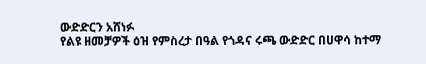ውድድርን አሸነፉ
የልዩ ዘመቻዎች ዕዝ የምስረታ በዓል የጎዳና ሩጫ ውድድር በሀዋሳ ከተማ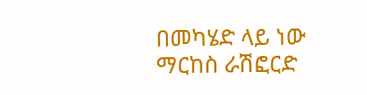በመካሄድ ላይ ነው
ማርከስ ራሽፎርድ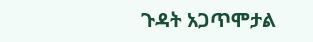ጉዳት አጋጥሞታል